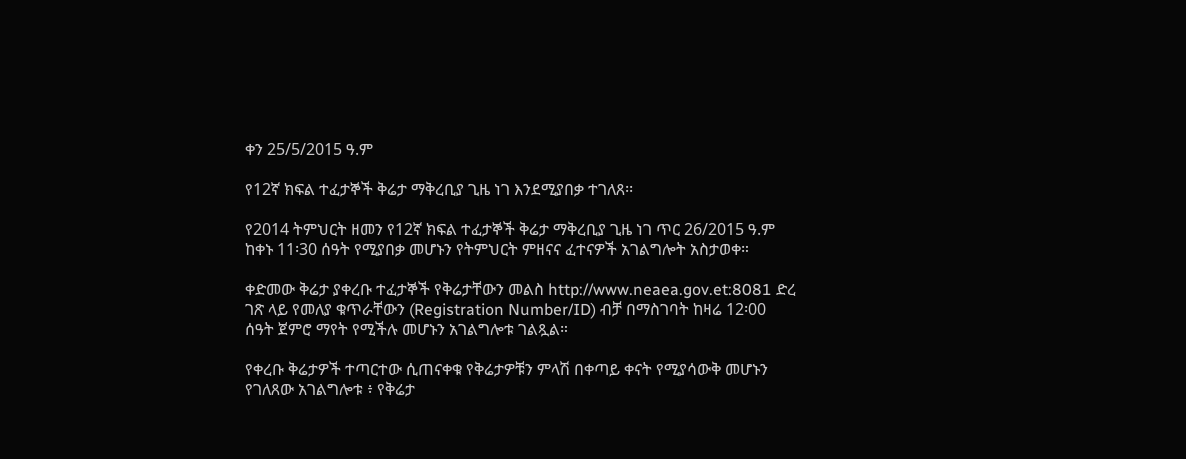ቀን 25/5/2015 ዓ.ም

የ12ኛ ክፍል ተፈታኞች ቅሬታ ማቅረቢያ ጊዜ ነገ እንደሚያበቃ ተገለጸ፡፡

የ2014 ትምህርት ዘመን የ12ኛ ክፍል ተፈታኞች ቅሬታ ማቅረቢያ ጊዜ ነገ ጥር 26/2015 ዓ.ም ከቀኑ 11፡30 ሰዓት የሚያበቃ መሆኑን የትምህርት ምዘናና ፈተናዎች አገልግሎት አስታወቀ።

ቀድመው ቅሬታ ያቀረቡ ተፈታኞች የቅሬታቸውን መልስ http://www.neaea.gov.et:8081 ድረ ገጽ ላይ የመለያ ቁጥራቸውን (Registration Number/ID) ብቻ በማስገባት ከዛሬ 12፡00 ሰዓት ጀምሮ ማየት የሚችሉ መሆኑን አገልግሎቱ ገልጿል።

የቀረቡ ቅሬታዎች ተጣርተው ሲጠናቀቁ የቅሬታዎቹን ምላሽ በቀጣይ ቀናት የሚያሳውቅ መሆኑን የገለጸው አገልግሎቱ ፥ የቅሬታ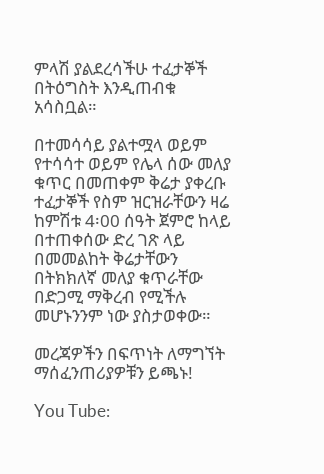ምላሽ ያልደረሳችሁ ተፈታኞች በትዕግስት እንዲጠብቁ አሳስቧል።

በተመሳሳይ ያልተሟላ ወይም የተሳሳተ ወይም የሌላ ሰው መለያ ቁጥር በመጠቀም ቅሬታ ያቀረቡ ተፈታኞች የስም ዝርዝራቸውን ዛሬ ከምሽቱ 4፡00 ሰዓት ጀምሮ ከላይ በተጠቀሰው ድረ ገጽ ላይ በመመልከት ቅሬታቸውን በትክክለኛ መለያ ቁጥራቸው በድጋሚ ማቅረብ የሚችሉ መሆኑንንም ነው ያስታወቀው።

መረጃዎችን በፍጥነት ለማግኘት ማሰፈንጠሪያዎቹን ይጫኑ!

You Tube: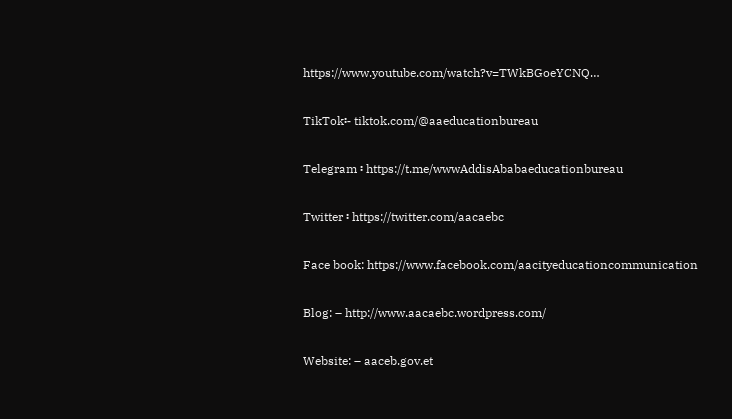https://www.youtube.com/watch?v=TWkBGoeYCNQ…

TikTok፡- tiktok.com/@aaeducationbureau

Telegram ፡ https://t.me/wwwAddisAbabaeducationbureau

Twitter ፡ https://twitter.com/aacaebc

Face book: https://www.facebook.com/aacityeducationcommunication

Blog: – http://www.aacaebc.wordpress.com/

Website: – aaceb.gov.et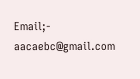Email;- aacaebc@gmail.com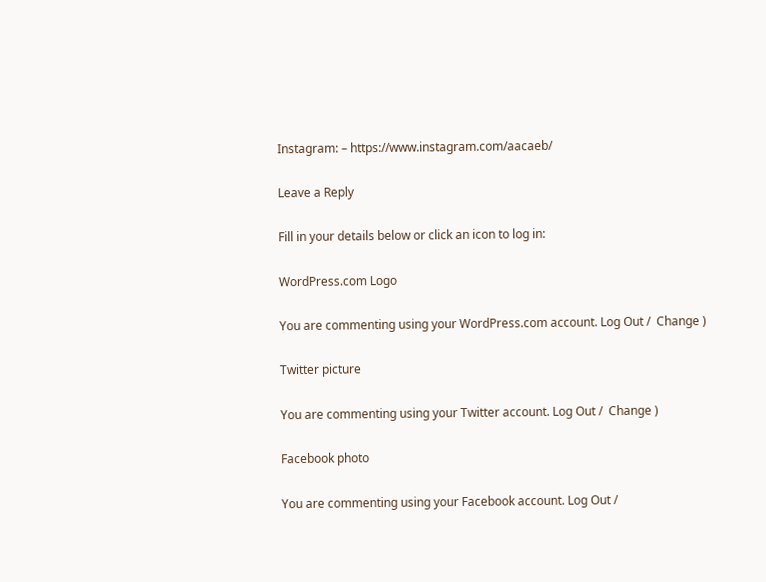Instagram: – https://www.instagram.com/aacaeb/

Leave a Reply

Fill in your details below or click an icon to log in:

WordPress.com Logo

You are commenting using your WordPress.com account. Log Out /  Change )

Twitter picture

You are commenting using your Twitter account. Log Out /  Change )

Facebook photo

You are commenting using your Facebook account. Log Out /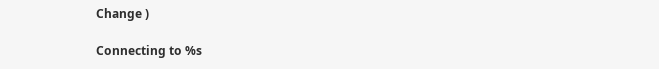Change )

Connecting to %s